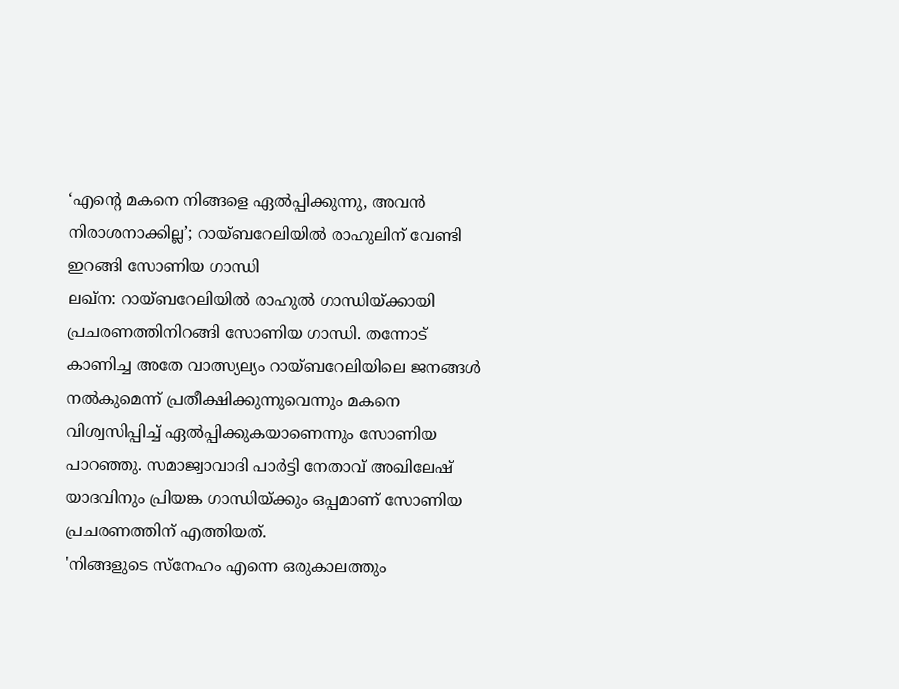‘എന്റെ മകനെ നിങ്ങളെ ഏൽപ്പിക്കുന്നു, അവൻ നിരാശനാക്കില്ല’; റായ്ബറേലിയിൽ രാഹുലിന് വേണ്ടി ഇറങ്ങി സോണിയ ഗാന്ധി
ലഖ്ന: റായ്ബറേലിയിൽ രാഹുൽ ഗാന്ധിയ്ക്കായി പ്രചരണത്തിനിറങ്ങി സോണിയ ഗാന്ധി. തന്നോട് കാണിച്ച അതേ വാത്സ്യല്യം റായ്ബറേലിയിലെ ജനങ്ങൾ നൽകുമെന്ന് പ്രതീക്ഷിക്കുന്നുവെന്നും മകനെ വിശ്വസിപ്പിച്ച് ഏൽപ്പിക്കുകയാണെന്നും സോണിയ പാറഞ്ഞു. സമാജ്വാവാദി പാർട്ടി നേതാവ് അഖിലേഷ് യാദവിനും പ്രിയങ്ക ഗാന്ധിയ്ക്കും ഒപ്പമാണ് സോണിയ പ്രചരണത്തിന് എത്തിയത്.
'നിങ്ങളുടെ സ്നേഹം എന്നെ ഒരുകാലത്തും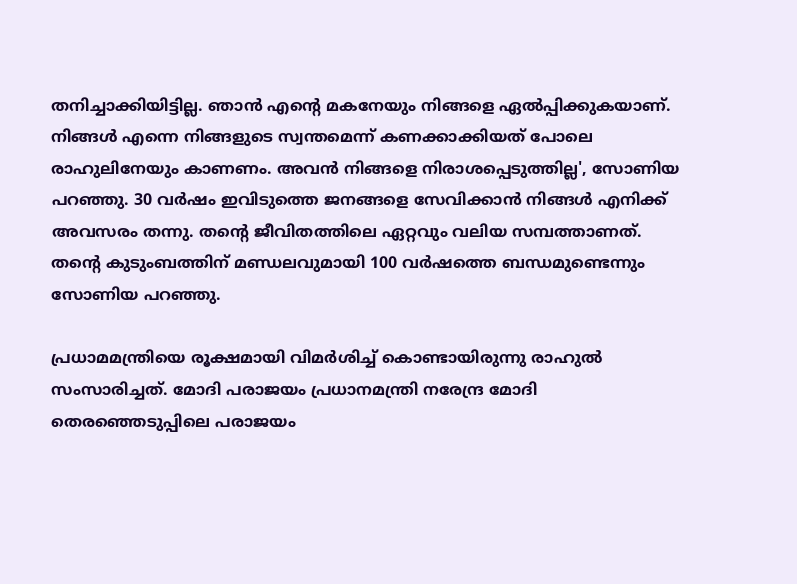തനിച്ചാക്കിയിട്ടില്ല. ഞാൻ എന്റെ മകനേയും നിങ്ങളെ ഏൽപ്പിക്കുകയാണ്. നിങ്ങൾ എന്നെ നിങ്ങളുടെ സ്വന്തമെന്ന് കണക്കാക്കിയത് പോലെ രാഹുലിനേയും കാണണം. അവൻ നിങ്ങളെ നിരാശപ്പെടുത്തില്ല', സോണിയ പറഞ്ഞു. 30 വർഷം ഇവിടുത്തെ ജനങ്ങളെ സേവിക്കാൻ നിങ്ങൾ എനിക്ക് അവസരം തന്നു. തന്റെ ജീവിതത്തിലെ ഏറ്റവും വലിയ സമ്പത്താണത്. തൻ്റെ കുടുംബത്തിന് മണ്ഡലവുമായി 100 വർഷത്തെ ബന്ധമുണ്ടെന്നും സോണിയ പറഞ്ഞു.

പ്രധാമമന്ത്രിയെ രൂക്ഷമായി വിമർശിച്ച് കൊണ്ടായിരുന്നു രാഹുൽ സംസാരിച്ചത്. മോദി പരാജയം പ്രധാനമന്ത്രി നരേന്ദ്ര മോദി തെരഞ്ഞെടുപ്പിലെ പരാജയം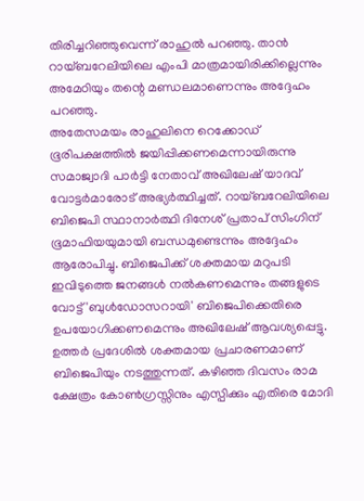തിരിച്ചറിഞ്ഞുവെന്ന് രാഹുൽ പറഞ്ഞു. താൻ റായ്ബറേലിയിലെ എംപി മാത്രമായിരിക്കില്ലെന്നും അമേഠിയും തന്റെ മണ്ഡലമാണെന്നും അദ്ദേഹം പറഞ്ഞു.
അതേസമയം രാഹുലിനെ റെക്കോഡ് ഭൂരിപക്ഷത്തിൽ ജയിപ്പിക്കണമെന്നായിരുന്നു സമാജ്വാദി പാർട്ടി നേതാവ് അഖിലേഷ് യാദവ് വോട്ടർമാരോട് അഭ്യർത്ഥിച്ചത്. റായ്ബറേലിയിലെ ബിജെപി സ്ഥാനാർത്ഥി ദിനേശ് പ്രതാപ് സിംഗിന് ഭൂമാഫിയയുമായി ബന്ധമുണ്ടെന്നും അദ്ദേഹം ആരോപിച്ചു. ബിജെപിക്ക് ശക്തമായ മറുപടി ഇവിടുത്തെ ജനങ്ങൾ നൽകണമെന്നും തങ്ങളുടെ വോട്ട് 'ബുൾഡോസറായി' ബിജെപിക്കെതിരെ ഉപയോഗിക്കണമെന്നും അഖിലേഷ് ആവശ്യപ്പെട്ടു.
ഉത്തർ പ്രദേശിൽ ശക്തമായ പ്രചാരണമാണ് ബിജെപിയും നടത്തുന്നത്. കഴിഞ്ഞ ദിവസം രാമ ക്ഷേത്രം കോൺഗ്രസ്സിനും എസ്പിക്കും എതിരെ മോദി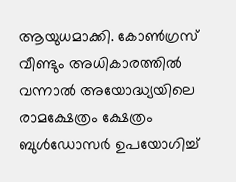ആയുധമാക്കി. കോൺഗ്രസ് വീണ്ടും അധികാരത്തിൽ വന്നാൽ അയോദ്ധ്യയിലെ രാമക്ഷേത്രം ക്ഷേത്രം ബുൾഡോസർ ഉപയോഗിച്ച്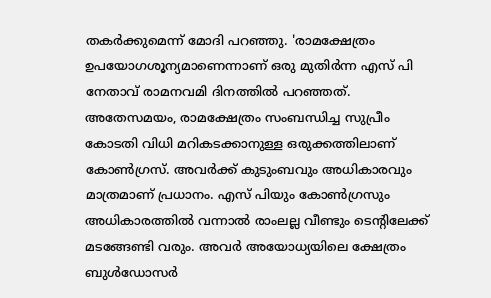തകർക്കുമെന്ന് മോദി പറഞ്ഞു. 'രാമക്ഷേത്രം ഉപയോഗശൂന്യമാണെന്നാണ് ഒരു മുതിർന്ന എസ് പി നേതാവ് രാമനവമി ദിനത്തിൽ പറഞ്ഞത്. അതേസമയം, രാമക്ഷേത്രം സംബന്ധിച്ച സുപ്രീം കോടതി വിധി മറികടക്കാനുള്ള ഒരുക്കത്തിലാണ് കോൺഗ്രസ്. അവർക്ക് കുടുംബവും അധികാരവും മാത്രമാണ് പ്രധാനം. എസ് പിയും കോൺഗ്രസും അധികാരത്തിൽ വന്നാൽ രാംലല്ല വീണ്ടും ടെന്റിലേക്ക് മടങ്ങേണ്ടി വരും. അവർ അയോധ്യയിലെ ക്ഷേത്രം ബുൾഡോസർ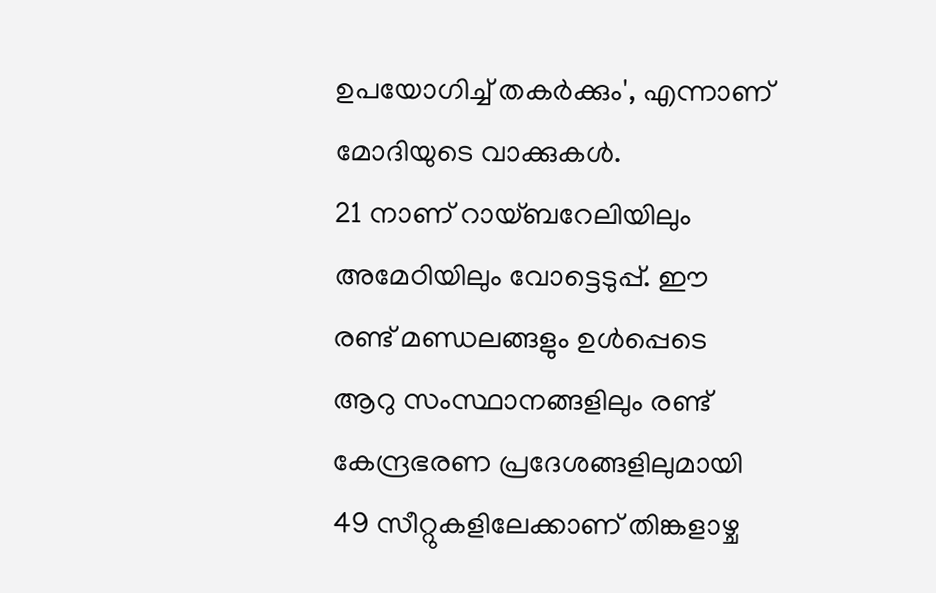ഉപയോഗിച്ച് തകർക്കും', എന്നാണ് മോദിയുടെ വാക്കുകൾ.
21 നാണ് റായ്ബറേലിയിലും അമേഠിയിലും വോട്ടെടുപ്പ്. ഈ രണ്ട് മണ്ഡലങ്ങളും ഉൾപ്പെടെ ആറു സംസ്ഥാനങ്ങളിലും രണ്ട് കേന്ദ്രഭരണ പ്രദേശങ്ങളിലുമായി 49 സീറ്റുകളിലേക്കാണ് തിങ്കളാഴ്ച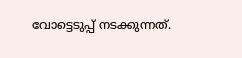വോട്ടെടുപ്പ് നടക്കുന്നത്.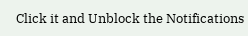Click it and Unblock the Notifications